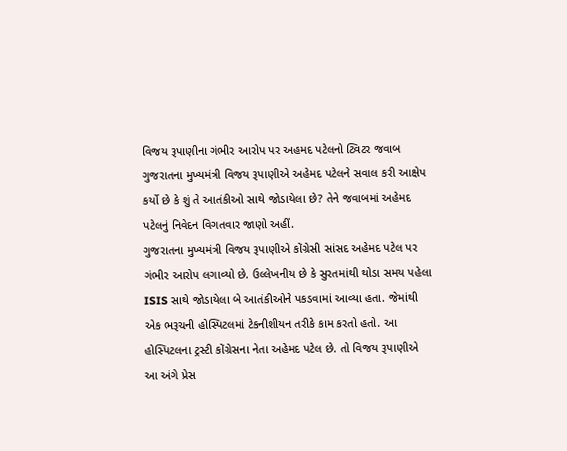વિજય રૂપાણીના ગંભીર આરોપ પર અહમદ પટેલનો ટ્વિટર જવાબ
ગુજરાતના મુખ્યમંત્રી વિજય રૂપાણીએ અહેમદ પટેલને સવાલ કરી આક્ષેપ કર્યો છે કે શું તે આતંકીઓ સાથે જોડાયેલા છે? તેને જવાબમાં અહેમદ પટેલનું નિવેદન વિગતવાર જાણો અહીં.
ગુજરાતના મુખ્યમંત્રી વિજય રૂપાણીએ કોંગ્રેસી સાંસદ અહેમદ પટેલ પર ગંભીર આરોપ લગાવ્યો છે. ઉલ્લેખનીય છે કે સુરતમાંથી થોડા સમય પહેલા ISIS સાથે જોડાયેલા બે આતંકીઓને પકડવામાં આવ્યા હતા. જેમાંથી એક ભરૂચની હોસ્પિટલમાં ટેકનીશીયન તરીકે કામ કરતો હતો. આ હોસ્પિટલના ટ્રસ્ટી કોંગ્રેસના નેતા અહેમદ પટેલ છે. તો વિજય રૂપાણીએ આ અંગે પ્રેસ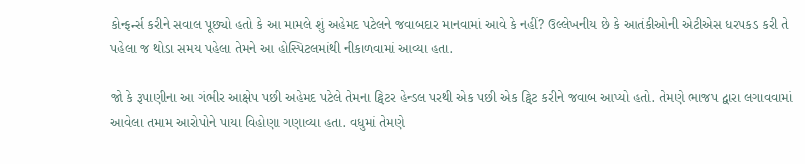કોન્ફર્ન્સ કરીને સવાલ પૂછ્યો હતો કે આ મામલે શું અહેમદ પટેલને જવાબદાર માનવામાં આવે કે નહીં? ઉલ્લેખનીય છે કે આતંકીઓની એટીએસ ધરપકડ કરી તે પહેલા જ થોડા સમય પહેલા તેમને આ હોસ્પિટલમાંથી નીકાળવામાં આવ્યા હતા.

જો કે રૂપાણીના આ ગંભીર આક્ષેપ પછી અહેમદ પટેલે તેમના ટ્વિટર હેન્ડલ પરથી એક પછી એક ટ્વિટ કરીને જવાબ આપ્યો હતો. તેમણે ભાજપ દ્વારા લગાવવામાં આવેલા તમામ આરોપોને પાયા વિહોણા ગણાવ્યા હતા. વધુમાં તેમણે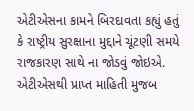એટીએસના કામને બિરદાવતા કહ્યું હતું કે રાષ્ટ્રીય સુરક્ષાના મુદ્દાને ચૂંટણી સમયે રાજકારણ સાથે ના જોડવું જોઇએ. એટીએસથી પ્રાપ્ત માહિતી મુજબ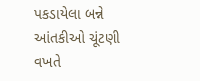પકડાયેલા બન્ને આંતકીઓ ચૂંટણી વખતે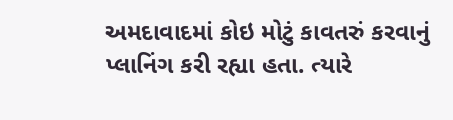અમદાવાદમાં કોઇ મોટું કાવતરું કરવાનું પ્લાનિંગ કરી રહ્યા હતા. ત્યારે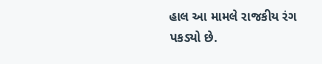હાલ આ મામલે રાજકીય રંગ પકડ્યો છે.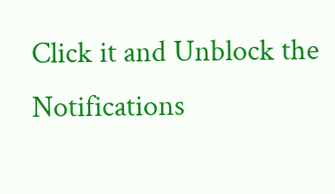Click it and Unblock the Notifications